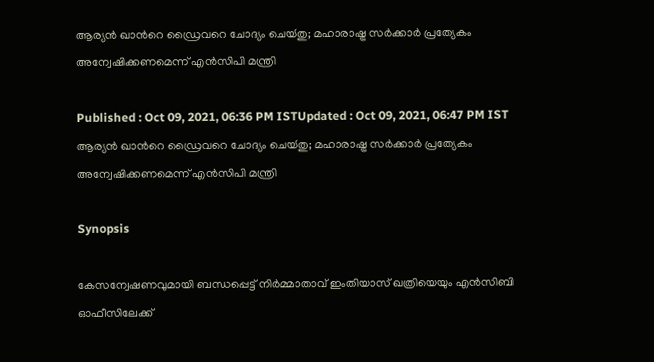ആര്യന്‍ ഖാന്‍റെ ഡ്രൈവറെ ചോദ്യം ചെയ്‍തു; മഹാരാഷ്ട്ര സര്‍ക്കാര്‍ പ്രത്യേകം അന്വേഷിക്കണമെന്ന് എന്‍സിപി മന്ത്രി

Published : Oct 09, 2021, 06:36 PM ISTUpdated : Oct 09, 2021, 06:47 PM IST
ആര്യന്‍ ഖാന്‍റെ ഡ്രൈവറെ ചോദ്യം ചെയ്‍തു; മഹാരാഷ്ട്ര സര്‍ക്കാര്‍ പ്രത്യേകം അന്വേഷിക്കണമെന്ന് എന്‍സിപി മന്ത്രി

Synopsis

കേസന്വേഷണവുമായി ബന്ധപ്പെട്ട് നിർമ്മാതാവ് ഇംതിയാസ് ഖത്രിയെയും എന്‍സിബി ഓഫീസിലേക്ക്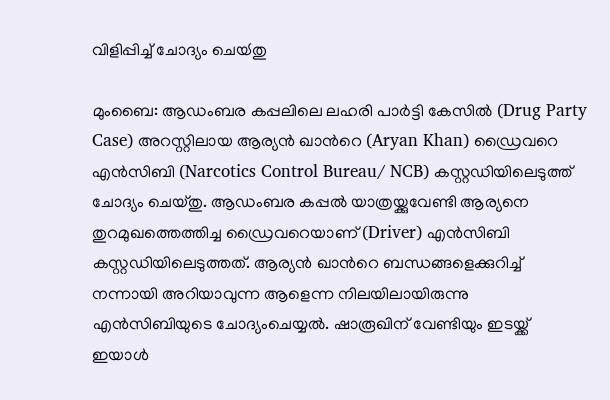വിളിപ്പിച്ച് ചോദ്യം ചെയ്‍തു

മുംബൈ: ആഡംബര കപ്പലിലെ ലഹരി പാര്‍ട്ടി കേസിൽ (Drug Party Case) അറസ്റ്റിലായ ആര്യൻ ഖാന്‍റെ (Aryan Khan) ഡ്രൈവറെ എൻസിബി (Narcotics Control Bureau/ NCB) കസ്റ്റഡിയിലെടുത്ത് ചോദ്യം ചെയ്തു. ആഡംബര കപ്പൽ യാത്രയ്ക്കുവേണ്ടി ആര്യനെ തുറമുഖത്തെത്തിച്ച ഡ്രൈവറെയാണ് (Driver) എൻസിബി കസ്റ്റഡിയിലെടുത്തത്. ആര്യന്‍ ഖാന്‍റെ ബന്ധങ്ങളെക്കുറിച്ച് നന്നായി അറിയാവുന്ന ആളെന്ന നിലയിലായിരുന്നു എന്‍സിബിയുടെ ചോദ്യംചെയ്യല്‍. ഷാരൂഖിന് വേണ്ടിയും ഇടയ്ക്ക് ഇയാൾ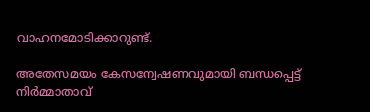വാഹനമോടിക്കാറുണ്ട്.

അതേസമയം കേസന്വേഷണവുമായി ബന്ധപ്പെട്ട് നിർമ്മാതാവ്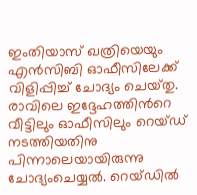ഇംതിയാസ് ഖത്രിയെയും എന്‍സിബി ഓഫീസിലേക്ക് വിളിപ്പിച്ച് ചോദ്യം ചെയ്‍തു. രാവിലെ ഇദ്ദേഹത്തിന്‍റെ വീട്ടിലും ഓഫീസിലും റെയ്‍ഡ് നടത്തിയതിനു പിന്നാലെയായിരുന്നു ചോദ്യംചെയ്യല്‍. റെയ്‍ഡില്‍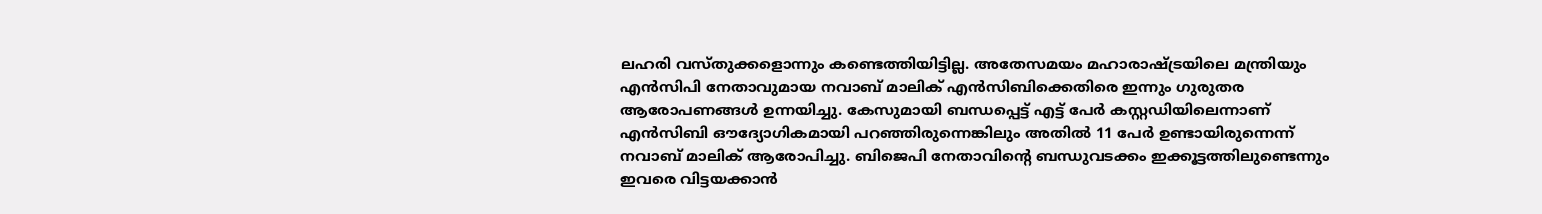ലഹരി വസ്തുക്കളൊന്നും കണ്ടെത്തിയിട്ടില്ല. അതേസമയം മഹാരാഷ്ട്രയിലെ മന്ത്രിയും എന്‍സിപി നേതാവുമായ നവാബ് മാലിക് എൻസിബിക്കെതിരെ ഇന്നും ഗുരുതര ആരോപണങ്ങള്‍ ഉന്നയിച്ചു. കേസുമായി ബന്ധപ്പെട്ട് എട്ട് പേര്‍ കസ്റ്റഡിയിലെന്നാണ് എൻസിബി ഔദ്യോഗികമായി പറഞ്ഞിരുന്നെങ്കിലും അതിൽ 11 പേർ ഉണ്ടായിരുന്നെന്ന് നവാബ് മാലിക് ആരോപിച്ചു. ബിജെപി നേതാവിന്‍റെ ബന്ധുവടക്കം ഇക്കൂട്ടത്തിലുണ്ടെന്നും ഇവരെ വിട്ടയക്കാൻ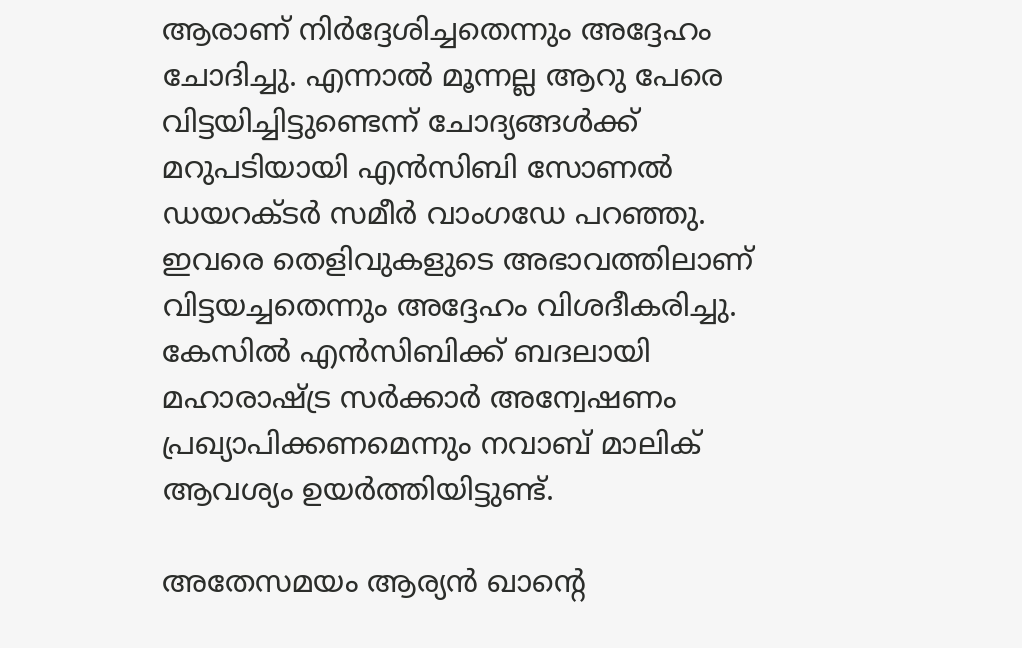ആരാണ് നിർദ്ദേശിച്ചതെന്നും അദ്ദേഹം ചോദിച്ചു. എന്നാൽ മൂന്നല്ല ആറു പേരെ വിട്ടയിച്ചിട്ടുണ്ടെന്ന് ചോദ്യങ്ങൾക്ക് മറുപടിയായി എൻസിബി സോണൽ ഡയറക്ടർ സമീർ വാംഗഡേ പറഞ്ഞു. ഇവരെ തെളിവുകളുടെ അഭാവത്തിലാണ് വിട്ടയച്ചതെന്നും അദ്ദേഹം വിശദീകരിച്ചു. കേസിൽ എൻസിബിക്ക് ബദലായി മഹാരാഷ്ട്ര സർക്കാർ അന്വേഷണം പ്രഖ്യാപിക്കണമെന്നും നവാബ് മാലിക് ആവശ്യം ഉയര്‍ത്തിയിട്ടുണ്ട്.

അതേസമയം ആര്യന്‍ ഖാന്‍റെ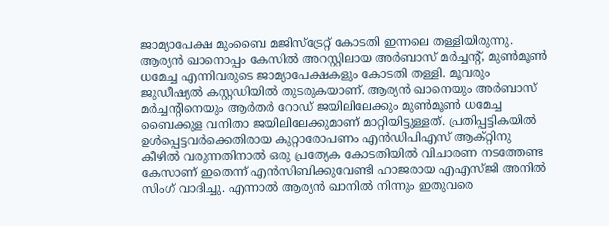ജാമ്യാപേക്ഷ മുംബൈ മജിസ്ട്രേറ്റ് കോടതി ഇന്നലെ തള്ളിയിരുന്നു. ആര്യന്‍ ഖാനൊപ്പം കേസില്‍ അറസ്റ്റിലായ അര്‍ബാസ് മര്‍ച്ചന്‍റ്, മുണ്‍മൂണ്‍ ധമേച്ച എന്നിവരുടെ ജാമ്യാപേക്ഷകളും കോടതി തള്ളി. മൂവരും ജുഡീഷ്യല്‍ കസ്റ്റഡിയില്‍ തുടരുകയാണ്. ആര്യന്‍ ഖാനെയും അര്‍ബാസ് മര്‍ച്ചന്‍റിനെയും ആര്‍തര്‍ റോഡ് ജയിലിലേക്കും മുണ്‍മൂണ്‍ ധമേച്ച ബൈക്കുള വനിതാ ജയിലിലേക്കുമാണ് മാറ്റിയിട്ടുള്ളത്. പ്രതിപ്പട്ടികയില്‍ ഉള്‍പ്പെട്ടവര്‍ക്കെതിരായ കുറ്റാരോപണം എന്‍ഡിപിഎസ് ആക്റ്റിനു കീഴില്‍ വരുന്നതിനാല്‍ ഒരു പ്രത്യേക കോടതിയില്‍ വിചാരണ നടത്തേണ്ട കേസാണ് ഇതെന്ന് എന്‍സിബിക്കുവേണ്ടി ഹാജരായ എഎസ്‍ജി അനില്‍ സിംഗ് വാദിച്ചു. എന്നാല്‍ ആര്യന്‍ ഖാനില്‍ നിന്നും ഇതുവരെ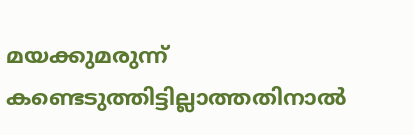മയക്കുമരുന്ന് കണ്ടെടുത്തിട്ടില്ലാത്തതിനാല്‍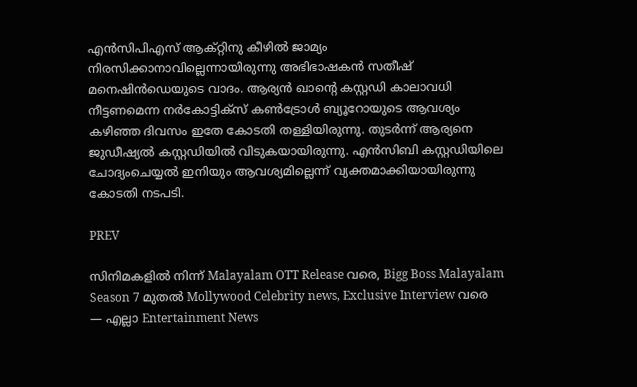എന്‍സിപിഎസ് ആക്റ്റിനു കീഴില്‍ ജാമ്യം നിരസിക്കാനാവില്ലെന്നായിരുന്നു അഭിഭാഷകന്‍ സതീഷ് മനെഷിന്‍ഡെയുടെ വാദം. ആര്യന്‍ ഖാന്‍റെ കസ്റ്റഡി കാലാവധി നീട്ടണമെന്ന നര്‍കോട്ടിക്സ് കണ്‍ട്രോള്‍ ബ്യൂറോയുടെ ആവശ്യം കഴിഞ്ഞ ദിവസം ഇതേ കോടതി തള്ളിയിരുന്നു. തുടര്‍ന്ന് ആര്യനെ ജുഡീഷ്യല്‍ കസ്റ്റഡിയില്‍ വിടുകയായിരുന്നു. എൻസിബി കസ്റ്റഡിയിലെ ചോദ്യംചെയ്യൽ ഇനിയും ആവശ്യമില്ലെന്ന് വ്യക്തമാക്കിയായിരുന്നു കോടതി നടപടി.

PREV

സിനിമകളിൽ നിന്ന് Malayalam OTT Release വരെ, Bigg Boss Malayalam Season 7 മുതൽ Mollywood Celebrity news, Exclusive Interview വരെ — എല്ലാ Entertainment News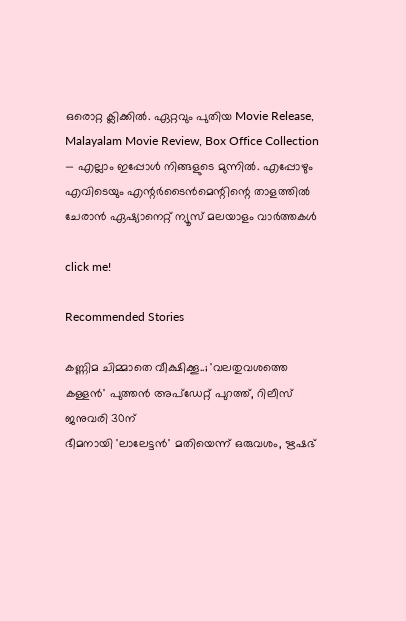ഒരൊറ്റ ക്ലിക്കിൽ. ഏറ്റവും പുതിയ Movie Release, Malayalam Movie Review, Box Office Collection — എല്ലാം ഇപ്പോൾ നിങ്ങളുടെ മുന്നിൽ. എപ്പോഴും എവിടെയും എന്റർടൈൻമെന്റിന്റെ താളത്തിൽ ചേരാൻ ഏഷ്യാനെറ്റ് ന്യൂസ് മലയാളം വാർത്തകൾ

click me!

Recommended Stories

കണ്ണിമ ചിമ്മാതെ വീക്ഷിക്കൂ..; 'വലതുവശത്തെ കള്ളൻ' പുത്തൻ അപ്ഡേറ്റ് പുറത്ത്, റിലീസ് ജനുവരി 30ന്
ഭീമനായി 'ലാലേട്ടൻ' മതിയെന്ന് ഒരുവശം, ഋഷഭ്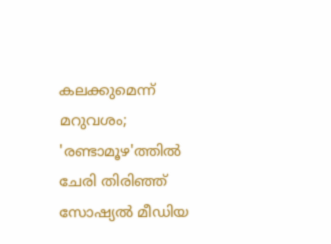കലക്കുമെന്ന് മറുവശം; 'രണ്ടാമൂഴ'ത്തിൽ ചേരി തിരിഞ്ഞ് സോഷ്യൽ മീഡിയ